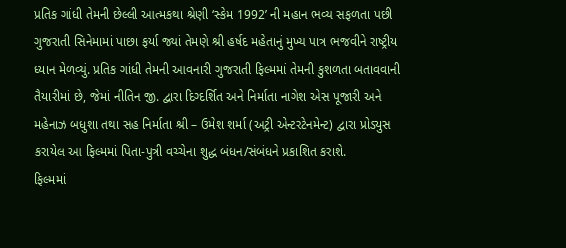પ્રતિક ગાંધી તેમની છેલ્લી આત્મકથા શ્રેણી ‘સ્કેમ 1992’ ની મહાન ભવ્ય સફળતા પછી ગુજરાતી સિનેમામાં પાછા ફર્યા જ્યાં તેમણે શ્રી હર્ષદ મહેતાનું મુખ્ય પાત્ર ભજવીને રાષ્ટ્રીય ધ્યાન મેળવ્યું. પ્રતિક ગાંધી તેમની આવનારી ગુજરાતી ફિલ્મમાં તેમની કુશળતા બતાવવાની તૈયારીમાં છે, જેમાં નીતિન જી. દ્વારા દિગ્દર્શિત અને નિર્માતા નાગેશ એસ પૂજારી અને મહેનાઝ બધુશા તથા સહ નિર્માતા શ્રી – ઉમેશ શર્મા (અટ્રી એન્ટરટેનમેન્ટ) દ્વારા પ્રોડ્યુસ કરાયેલ આ ફિલ્મમાં પિતા-પુત્રી વચ્ચેના શુદ્ધ બંધન/સંબંધને પ્રકાશિત કરાશે.
ફિલ્મમાં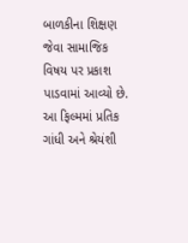બાળકીના શિક્ષણ જેવા સામાજિક વિષય પર પ્રકાશ પાડવામાં આવ્યો છે. આ ફિલ્મમાં પ્રતિક ગાંધી અને શ્રેયંશી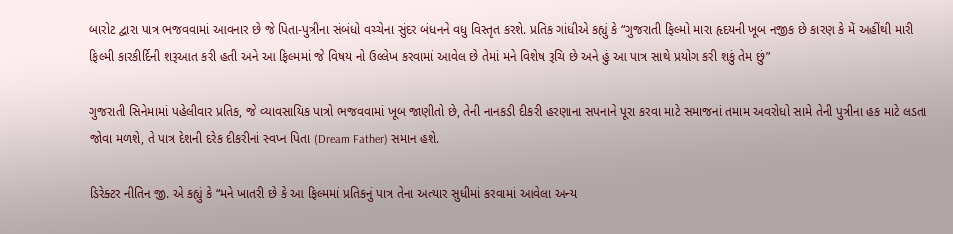બારોટ દ્વારા પાત્ર ભજવવામાં આવનાર છે જે પિતા-પુત્રીના સંબંધો વચ્ચેના સુંદર બંધનને વધુ વિસ્તૃત કરશે. પ્રતિક ગાંધીએ કહ્યું કે “ગુજરાતી ફિલ્મો મારા હૃદયની ખૂબ નજીક છે કારણ કે મેં અહીંથી મારી ફિલ્મી કારકીર્દિની શરૂઆત કરી હતી અને આ ફિલ્મમાં જે વિષય નો ઉલ્લેખ કરવામાં આવેલ છે તેમાં મને વિશેષ રૂચિ છે અને હું આ પાત્ર સાથે પ્રયોગ કરી શકું તેમ છું”

ગુજરાતી સિનેમામાં પહેલીવાર પ્રતિક, જે વ્યાવસાયિક પાત્રો ભજવવામાં ખૂબ જાણીતો છે, તેની નાનકડી દીકરી હરણાના સપનાને પૂરા કરવા માટે સમાજનાં તમામ અવરોધો સામે તેની પુત્રીના હક માટે લડતા જોવા મળશે, તે પાત્ર દેશની દરેક દીકરીનાં સ્વપ્ન પિતા (Dream Father) સમાન હશે.

ડિરેક્ટર નીતિન જી. એ કહ્યું કે “મને ખાતરી છે કે આ ફિલ્મમાં પ્રતિકનું પાત્ર તેના અત્યાર સુધીમાં કરવામાં આવેલા અન્ય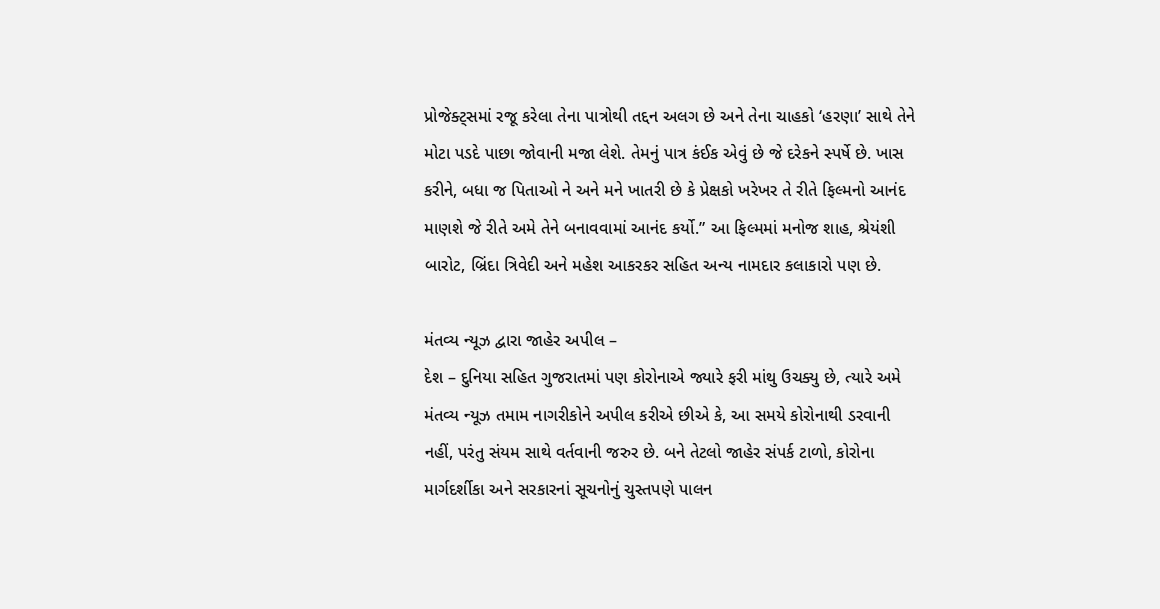પ્રોજેક્ટ્સમાં રજૂ કરેલા તેના પાત્રોથી તદ્દન અલગ છે અને તેના ચાહકો ‘હરણા’ સાથે તેને મોટા પડદે પાછા જોવાની મજા લેશે. તેમનું પાત્ર કંઈક એવું છે જે દરેકને સ્પર્ષે છે. ખાસ કરીને, બધા જ પિતાઓ ને અને મને ખાતરી છે કે પ્રેક્ષકો ખરેખર તે રીતે ફિલ્મનો આનંદ માણશે જે રીતે અમે તેને બનાવવામાં આનંદ કર્યો.” આ ફિલ્મમાં મનોજ શાહ, શ્રેયંશી બારોટ, બ્રિંદા ત્રિવેદી અને મહેશ આકરકર સહિત અન્ય નામદાર કલાકારો પણ છે.

મંતવ્ય ન્યૂઝ દ્વારા જાહેર અપીલ –
દેશ – દુનિયા સહિત ગુજરાતમાં પણ કોરોનાએ જ્યારે ફરી માંથુ ઉચક્યુ છે, ત્યારે અમે મંતવ્ય ન્યૂઝ તમામ નાગરીકોને અપીલ કરીએ છીએ કે, આ સમયે કોરોનાથી ડરવાની નહીં, પરંતુ સંયમ સાથે વર્તવાની જરુર છે. બને તેટલો જાહેર સંપર્ક ટાળો, કોરોના માર્ગદર્શીકા અને સરકારનાં સૂચનોનું ચુસ્તપણે પાલન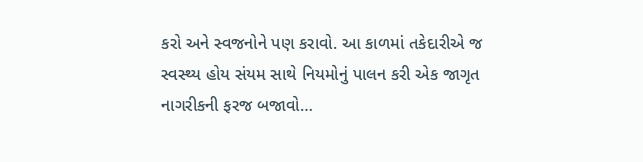કરો અને સ્વજનોને પણ કરાવો. આ કાળમાં તકેદારીએ જ સ્વસ્થ્ય હોય સંયમ સાથે નિયમોનું પાલન કરી એક જાગૃત નાગરીકની ફરજ બજાવો…